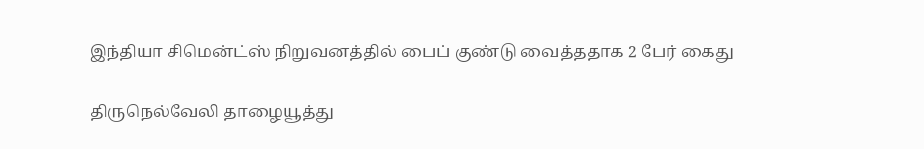இந்தியா சிமென்ட்ஸ் நிறுவனத்தில் பைப் குண்டு வைத்ததாக 2 பேர் கைது

திருநெல்வேலி தாழையூத்து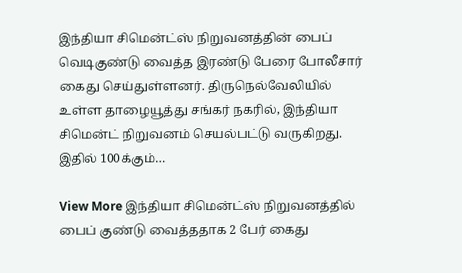இந்தியா சிமென்ட்ஸ் நிறுவனத்தின் பைப் வெடிகுண்டு வைத்த இரண்டு பேரை போலீசார் கைது செய்துள்ளனர். திருநெல்வேலியில் உள்ள தாழையூத்து சங்கர் நகரில், இந்தியா சிமென்ட் நிறுவனம் செயல்பட்டு வருகிறது. இதில் 100க்கும்…

View More இந்தியா சிமென்ட்ஸ் நிறுவனத்தில் பைப் குண்டு வைத்ததாக 2 பேர் கைது